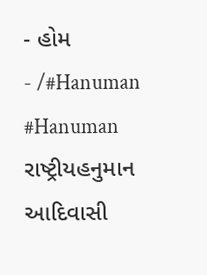- હોમ
- /#Hanuman
#Hanuman
રાષ્ટ્રીયહનુમાન આદિવાસી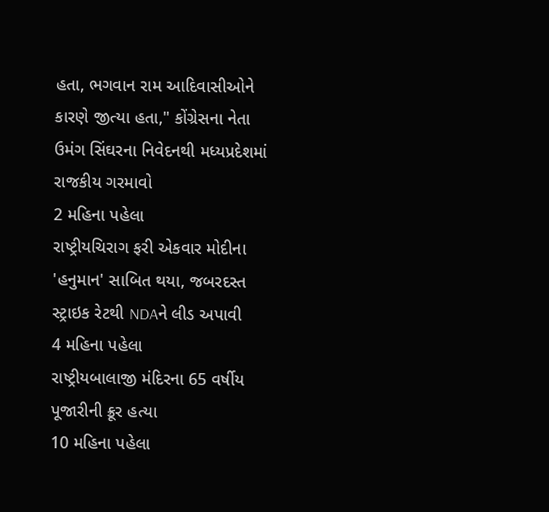હતા, ભગવાન રામ આદિવાસીઓને કારણે જીત્યા હતા," કોંગ્રેસના નેતા ઉમંગ સિંઘરના નિવેદનથી મધ્યપ્રદેશમાં રાજકીય ગરમાવો
2 મહિના પહેલા
રાષ્ટ્રીયચિરાગ ફરી એકવાર મોદીના 'હનુમાન' સાબિત થયા, જબરદસ્ત સ્ટ્રાઇક રેટથી NDAને લીડ અપાવી
4 મહિના પહેલા
રાષ્ટ્રીયબાલાજી મંદિરના 65 વર્ષીય પૂજારીની ક્રૂર હત્યા
10 મહિના પહેલા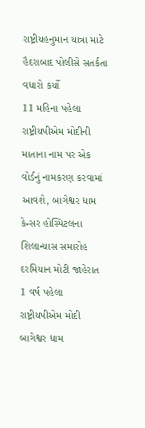રાષ્ટ્રીયહનુમાન યાત્રા માટે હૈદરાબાદ પોલીસે સતર્કતા વધારો કર્યો
11 મહિના પહેલા
રાષ્ટ્રીયપીએમ મોદીની માતાના નામ પર એક વોર્ડનું નામકરણ કરવામાં આવશે, બાગેશ્વર ધામ કેન્સર હોસ્પિટલના શિલાન્યાસ સમારોહ દરમિયાન મોટી જાહેરાત
1 વર્ષ પહેલા
રાષ્ટ્રીયપીએમ મોદી બાગેશ્વર ધામ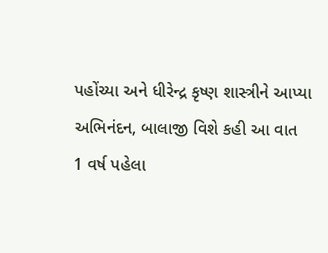પહોંચ્યા અને ધીરેન્દ્ર કૃષ્ણ શાસ્ત્રીને આપ્યા અભિનંદન, બાલાજી વિશે કહી આ વાત
1 વર્ષ પહેલા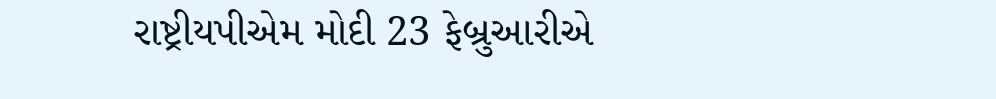રાષ્ટ્રીયપીએમ મોદી 23 ફેબ્રુઆરીએ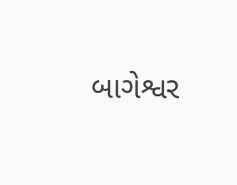બાગેશ્વર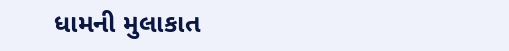ધામની મુલાકાત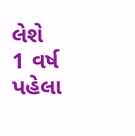લેશે
1 વર્ષ પહેલા